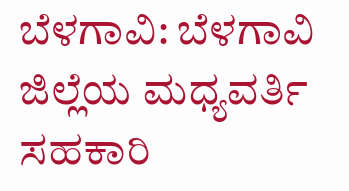ಬೆಳಗಾವಿ: ಬೆಳಗಾವಿ ಜಿಲ್ಲೆಯ ಮಧ್ಯವರ್ತಿ ಸಹಕಾರಿ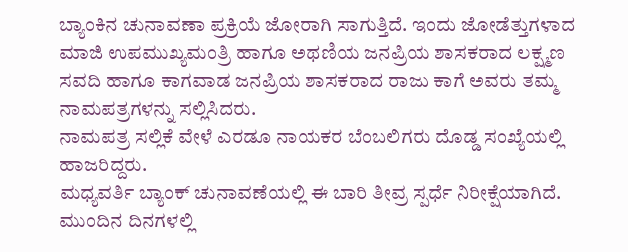ಬ್ಯಾಂಕಿನ ಚುನಾವಣಾ ಪ್ರಕ್ರಿಯೆ ಜೋರಾಗಿ ಸಾಗುತ್ತಿದೆ. ಇಂದು ಜೋಡೆತ್ತುಗಳಾದ ಮಾಜಿ ಉಪಮುಖ್ಯಮಂತ್ರಿ ಹಾಗೂ ಅಥಣಿಯ ಜನಪ್ರಿಯ ಶಾಸಕರಾದ ಲಕ್ಷ್ಮಣ ಸವದಿ ಹಾಗೂ ಕಾಗವಾಡ ಜನಪ್ರಿಯ ಶಾಸಕರಾದ ರಾಜು ಕಾಗೆ ಅವರು ತಮ್ಮ ನಾಮಪತ್ರಗಳನ್ನು ಸಲ್ಲಿಸಿದರು.
ನಾಮಪತ್ರ ಸಲ್ಲಿಕೆ ವೇಳೆ ಎರಡೂ ನಾಯಕರ ಬೆಂಬಲಿಗರು ದೊಡ್ಡ ಸಂಖ್ಯೆಯಲ್ಲಿ ಹಾಜರಿದ್ದರು.
ಮಧ್ಯವರ್ತಿ ಬ್ಯಾಂಕ್ ಚುನಾವಣೆಯಲ್ಲಿ ಈ ಬಾರಿ ತೀವ್ರ ಸ್ಪರ್ಧೆ ನಿರೀಕ್ಷೆಯಾಗಿದೆ. ಮುಂದಿನ ದಿನಗಳಲ್ಲಿ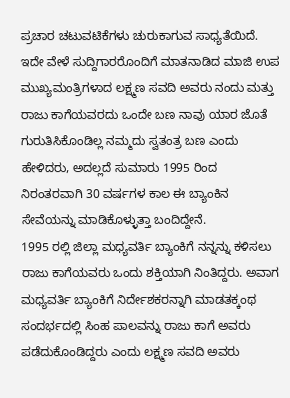ಪ್ರಚಾರ ಚಟುವಟಿಕೆಗಳು ಚುರುಕಾಗುವ ಸಾಧ್ಯತೆಯಿದೆ.
ಇದೇ ವೇಳೆ ಸುದ್ದಿಗಾರರೊಂದಿಗೆ ಮಾತನಾಡಿದ ಮಾಜಿ ಉಪ ಮುಖ್ಯಮಂತ್ರಿಗಳಾದ ಲಕ್ಷ್ಮಣ ಸವದಿ ಅವರು ನಂದು ಮತ್ತು ರಾಜು ಕಾಗೆಯವರದು ಒಂದೇ ಬಣ ನಾವು ಯಾರ ಜೊತೆ ಗುರುತಿಸಿಕೊಂಡಿಲ್ಲ ನಮ್ಮದು ಸ್ವತಂತ್ರ ಬಣ ಎಂದು ಹೇಳಿದರು, ಅದಲ್ಲದೆ ಸುಮಾರು 1995 ರಿಂದ ನಿರಂತರವಾಗಿ 30 ವರ್ಷಗಳ ಕಾಲ ಈ ಬ್ಯಾಂಕಿನ ಸೇವೆಯನ್ನು ಮಾಡಿಕೊಳ್ಳುತ್ತಾ ಬಂದಿದ್ದೇನೆ.
1995 ರಲ್ಲಿ ಜಿಲ್ಲಾ ಮಧ್ಯವರ್ತಿ ಬ್ಯಾಂಕಿಗೆ ನನ್ನನ್ನು ಕಳಿಸಲು ರಾಜು ಕಾಗೆಯವರು ಒಂದು ಶಕ್ತಿಯಾಗಿ ನಿಂತಿದ್ದರು. ಅವಾಗ ಮಧ್ಯವರ್ತಿ ಬ್ಯಾಂಕಿಗೆ ನಿರ್ದೇಶಕರನ್ನಾಗಿ ಮಾಡತಕ್ಕಂಥ ಸಂದರ್ಭದಲ್ಲಿ ಸಿಂಹ ಪಾಲವನ್ನು ರಾಜು ಕಾಗೆ ಅವರು ಪಡೆದುಕೊಂಡಿದ್ದರು ಎಂದು ಲಕ್ಷ್ಮಣ ಸವದಿ ಅವರು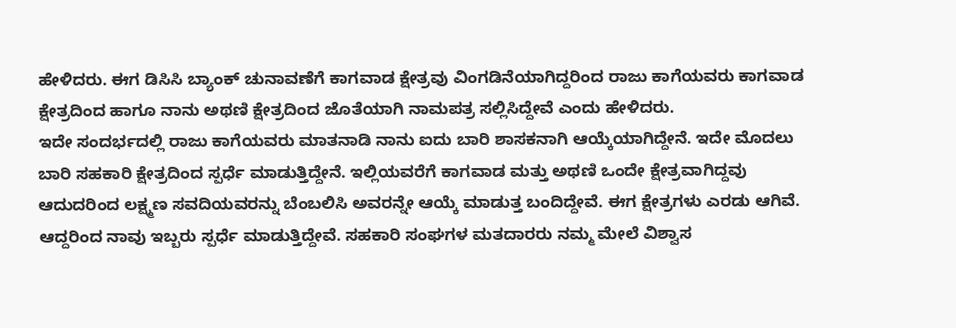ಹೇಳಿದರು. ಈಗ ಡಿಸಿಸಿ ಬ್ಯಾಂಕ್ ಚುನಾವಣೆಗೆ ಕಾಗವಾಡ ಕ್ಷೇತ್ರವು ವಿಂಗಡಿನೆಯಾಗಿದ್ದರಿಂದ ರಾಜು ಕಾಗೆಯವರು ಕಾಗವಾಡ ಕ್ಷೇತ್ರದಿಂದ ಹಾಗೂ ನಾನು ಅಥಣಿ ಕ್ಷೇತ್ರದಿಂದ ಜೊತೆಯಾಗಿ ನಾಮಪತ್ರ ಸಲ್ಲಿಸಿದ್ದೇವೆ ಎಂದು ಹೇಳಿದರು.
ಇದೇ ಸಂದರ್ಭದಲ್ಲಿ ರಾಜು ಕಾಗೆಯವರು ಮಾತನಾಡಿ ನಾನು ಐದು ಬಾರಿ ಶಾಸಕನಾಗಿ ಆಯ್ಕೆಯಾಗಿದ್ದೇನೆ. ಇದೇ ಮೊದಲು ಬಾರಿ ಸಹಕಾರಿ ಕ್ಷೇತ್ರದಿಂದ ಸ್ಪರ್ಧೆ ಮಾಡುತ್ತಿದ್ದೇನೆ. ಇಲ್ಲಿಯವರೆಗೆ ಕಾಗವಾಡ ಮತ್ತು ಅಥಣಿ ಒಂದೇ ಕ್ಷೇತ್ರವಾಗಿದ್ದವು ಆದುದರಿಂದ ಲಕ್ಷ್ಮಣ ಸವದಿಯವರನ್ನು ಬೆಂಬಲಿಸಿ ಅವರನ್ನೇ ಆಯ್ಕೆ ಮಾಡುತ್ತ ಬಂದಿದ್ದೇವೆ. ಈಗ ಕ್ಷೇತ್ರಗಳು ಎರಡು ಆಗಿವೆ. ಆದ್ದರಿಂದ ನಾವು ಇಬ್ಬರು ಸ್ಪರ್ಧೆ ಮಾಡುತ್ತಿದ್ದೇವೆ. ಸಹಕಾರಿ ಸಂಘಗಳ ಮತದಾರರು ನಮ್ಮ ಮೇಲೆ ವಿಶ್ವಾಸ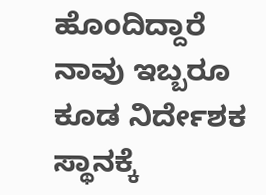ಹೊಂದಿದ್ದಾರೆ ನಾವು ಇಬ್ಬರೂ ಕೂಡ ನಿರ್ದೇಶಕ ಸ್ಥಾನಕ್ಕೆ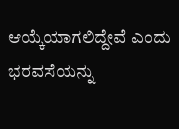ಆಯ್ಕೆಯಾಗಲಿದ್ದೇವೆ ಎಂದು ಭರವಸೆಯನ್ನು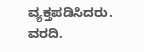ವ್ಯಕ್ತಪಡಿಸಿದರು.
ವರದಿ.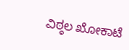ವಿಠ್ಠಲ ಖೋಕಾಟೆ